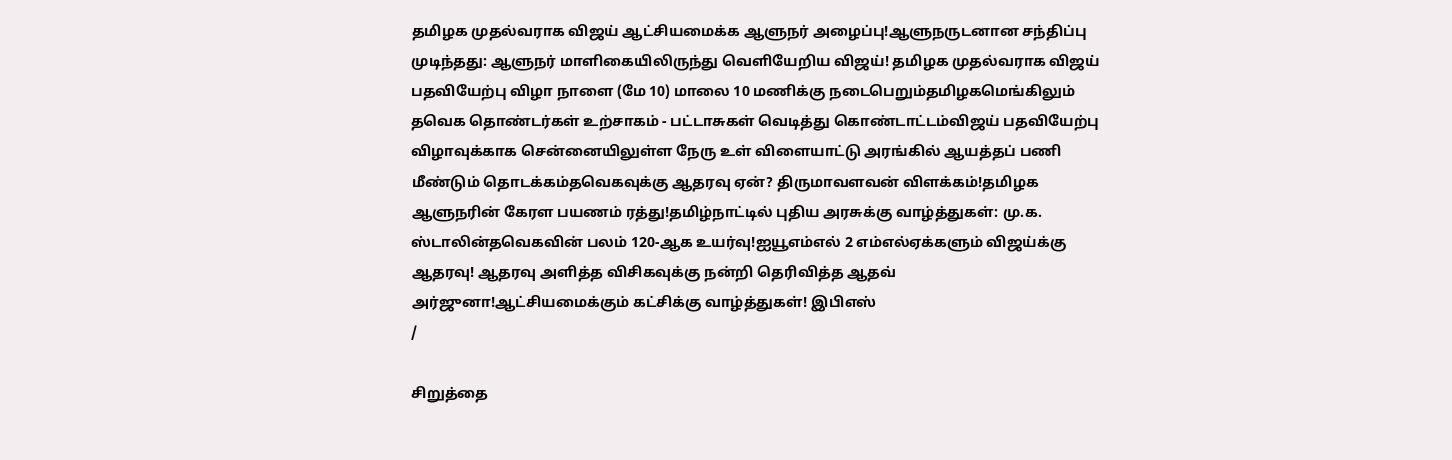தமிழக முதல்வராக விஜய் ஆட்சியமைக்க ஆளுநர் அழைப்பு!ஆளுநருடனான சந்திப்பு முடிந்தது: ஆளுநர் மாளிகையிலிருந்து வெளியேறிய விஜய்! தமிழக முதல்வராக விஜய் பதவியேற்பு விழா நாளை (மே 10) மாலை 10 மணிக்கு நடைபெறும்தமிழகமெங்கிலும் தவெக தொண்டர்கள் உற்சாகம் - பட்டாசுகள் வெடித்து கொண்டாட்டம்விஜய் பதவியேற்பு விழாவுக்காக சென்னையிலுள்ள நேரு உள் விளையாட்டு அரங்கில் ஆயத்தப் பணி மீண்டும் தொடக்கம்தவெகவுக்கு ஆதரவு ஏன்? திருமாவளவன் விளக்கம்!தமிழக ஆளுநரின் கேரள பயணம் ரத்து!தமிழ்நாட்டில் புதிய அரசுக்கு வாழ்த்துகள்: மு.க. ஸ்டாலின்தவெகவின் பலம் 120-ஆக உயர்வு!ஐயூஎம்எல் 2 எம்எல்ஏக்களும் விஜய்க்கு ஆதரவு! ஆதரவு அளித்த விசிகவுக்கு நன்றி தெரிவித்த ஆதவ் அர்ஜுனா!ஆட்சியமைக்கும் கட்சிக்கு வாழ்த்துகள்! இபிஎஸ்
/

சிறுத்தை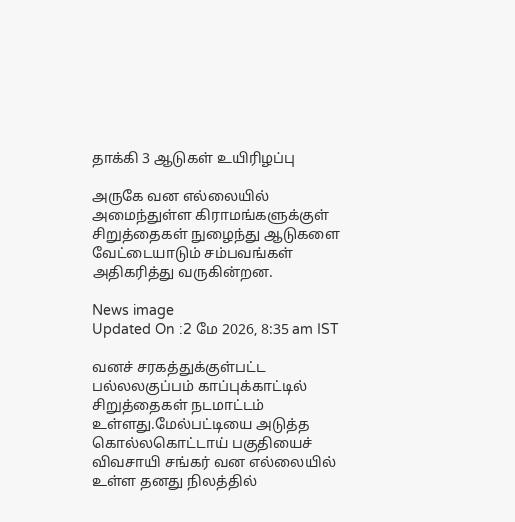தாக்கி 3 ஆடுகள் உயிரிழப்பு

அருகே வன எல்லையில் அமைந்துள்ள கிராமங்களுக்குள் சிறுத்தைகள் நுழைந்து ஆடுகளை வேட்டையாடும் சம்பவங்கள் அதிகரித்து வருகின்றன.

News image
Updated On :2 மே 2026, 8:35 am IST

வனச் சரகத்துக்குள்பட்ட பல்லலகுப்பம் காப்புக்காட்டில் சிறுத்தைகள் நடமாட்டம் உள்ளது.மேல்பட்டியை அடுத்த கொல்லகொட்டாய் பகுதியைச் விவசாயி சங்கர் வன எல்லையில் உள்ள தனது நிலத்தில்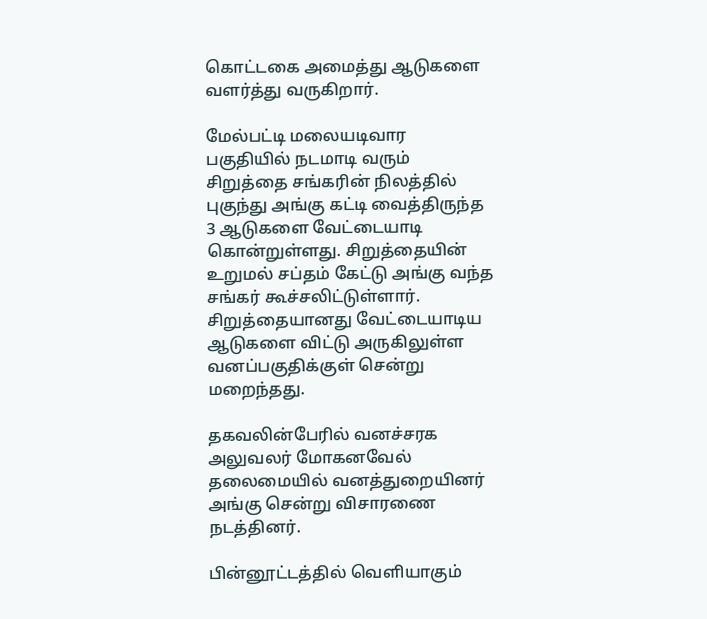கொட்டகை அமைத்து ஆடுகளை வளர்த்து வருகிறார்.

மேல்பட்டி மலையடிவார பகுதியில் நடமாடி வரும் சிறுத்தை சங்கரின் நிலத்தில் புகுந்து அங்கு கட்டி வைத்திருந்த 3 ஆடுகளை வேட்டையாடி கொன்றுள்ளது. சிறுத்தையின் உறுமல் சப்தம் கேட்டு அங்கு வந்த சங்கர் கூச்சலிட்டுள்ளார். சிறுத்தையானது வேட்டையாடிய ஆடுகளை விட்டு அருகிலுள்ள வனப்பகுதிக்குள் சென்று மறைந்தது.

தகவலின்பேரில் வனச்சரக அலுவலர் மோகனவேல் தலைமையில் வனத்துறையினர் அங்கு சென்று விசாரணை நடத்தினர்.

பின்னூட்டத்தில் வெளியாகும்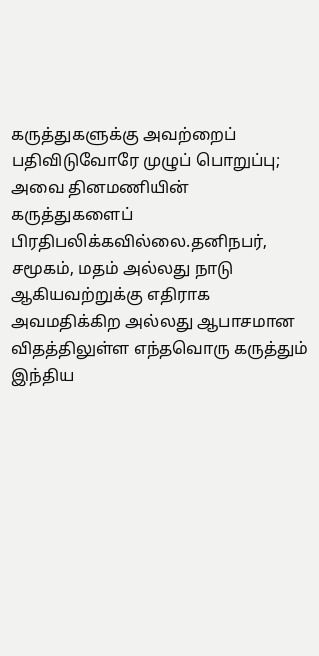கருத்துகளுக்கு அவற்றைப் பதிவிடுவோரே முழுப் பொறுப்பு; அவை தினமணியின் கருத்துகளைப் பிரதிபலிக்கவில்லை.தனிநபர், சமூகம், மதம் அல்லது நாடு ஆகியவற்றுக்கு எதிராக அவமதிக்கிற அல்லது ஆபாசமான விதத்திலுள்ள எந்தவொரு கருத்தும் இந்திய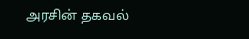அரசின் தகவல்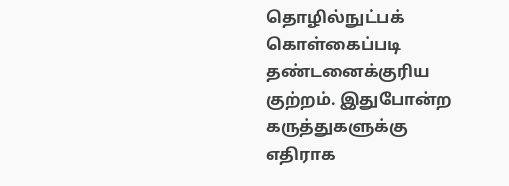தொழில்நுட்பக் கொள்கைப்படி தண்டனைக்குரிய குற்றம். இதுபோன்ற கருத்துகளுக்கு எதிராக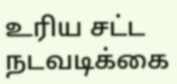உரிய சட்ட நடவடிக்கை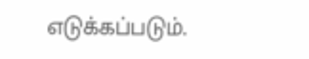எடுக்கப்படும்.